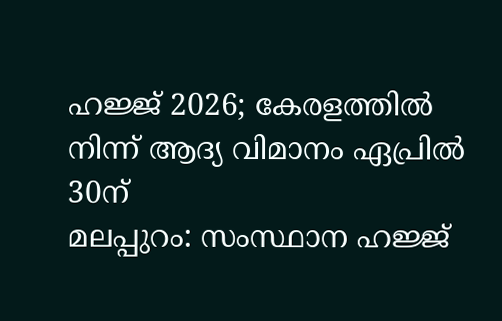ഹജ്ജ് 2026; കേരളത്തിൽ നിന്ന് ആദ്യ വിമാനം ഏപ്രിൽ 30ന്
മലപ്പുറം: സംസ്ഥാന ഹജ്ജ്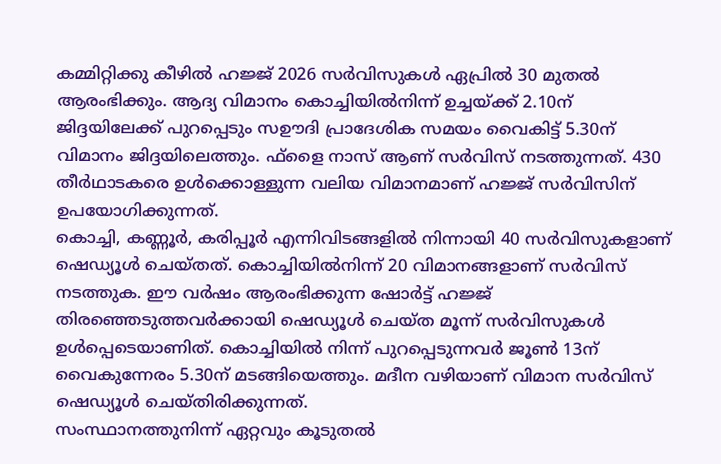കമ്മിറ്റിക്കു കീഴിൽ ഹജ്ജ് 2026 സർവിസുകൾ ഏപ്രിൽ 30 മുതൽ ആരംഭിക്കും. ആദ്യ വിമാനം കൊച്ചിയിൽനിന്ന് ഉച്ചയ്ക്ക് 2.10ന് ജിദ്ദയിലേക്ക് പുറപ്പെടും സഊദി പ്രാദേശിക സമയം വൈകിട്ട് 5.30ന് വിമാനം ജിദ്ദയിലെത്തും. ഫ്ളൈ നാസ് ആണ് സർവിസ് നടത്തുന്നത്. 430 തീർഥാടകരെ ഉൾക്കൊള്ളുന്ന വലിയ വിമാനമാണ് ഹജ്ജ് സർവിസിന് ഉപയോഗിക്കുന്നത്.
കൊച്ചി, കണ്ണൂർ, കരിപ്പൂർ എന്നിവിടങ്ങളിൽ നിന്നായി 40 സർവിസുകളാണ് ഷെഡ്യൂൾ ചെയ്തത്. കൊച്ചിയിൽനിന്ന് 20 വിമാനങ്ങളാണ് സർവിസ് നടത്തുക. ഈ വർഷം ആരംഭിക്കുന്ന ഷോർട്ട് ഹജ്ജ് തിരഞ്ഞെടുത്തവർക്കായി ഷെഡ്യൂൾ ചെയ്ത മൂന്ന് സർവിസുകൾ ഉൾപ്പെടെയാണിത്. കൊച്ചിയിൽ നിന്ന് പുറപ്പെടുന്നവർ ജൂൺ 13ന് വൈകുന്നേരം 5.30ന് മടങ്ങിയെത്തും. മദീന വഴിയാണ് വിമാന സർവിസ് ഷെഡ്യൂൾ ചെയ്തിരിക്കുന്നത്.
സംസ്ഥാനത്തുനിന്ന് ഏറ്റവും കൂടുതൽ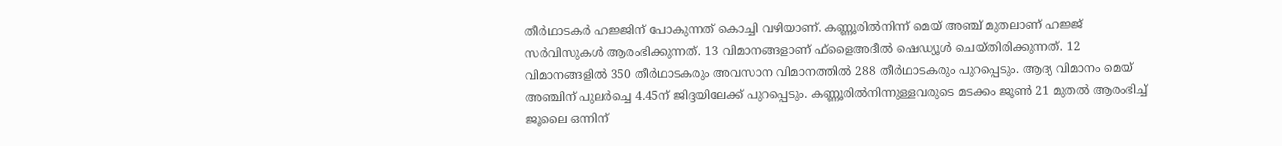തീർഥാടകർ ഹജ്ജിന് പോകുന്നത് കൊച്ചി വഴിയാണ്. കണ്ണൂരിൽനിന്ന് മെയ് അഞ്ച് മുതലാണ് ഹജ്ജ് സർവിസുകൾ ആരംഭിക്കുന്നത്. 13 വിമാനങ്ങളാണ് ഫ്ളൈഅദീൽ ഷെഡ്യൂൾ ചെയ്തിരിക്കുന്നത്. 12 വിമാനങ്ങളിൽ 350 തീർഥാടകരും അവസാന വിമാനത്തിൽ 288 തീർഥാടകരും പുറപ്പെടും. ആദ്യ വിമാനം മെയ് അഞ്ചിന് പുലർച്ചെ 4.45ന് ജിദ്ദയിലേക്ക് പുറപ്പെടും. കണ്ണൂരിൽനിന്നുള്ളവരുടെ മടക്കം ജൂൺ 21 മുതൽ ആരംഭിച്ച് ജൂലൈ ഒന്നിന്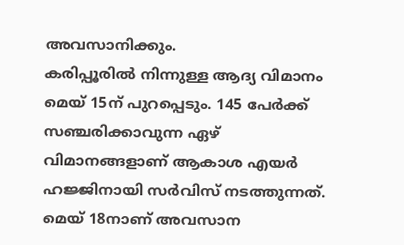അവസാനിക്കും.
കരിപ്പൂരിൽ നിന്നുള്ള ആദ്യ വിമാനം മെയ് 15ന് പുറപ്പെടും. 145 പേർക്ക് സഞ്ചരിക്കാവുന്ന ഏഴ് വിമാനങ്ങളാണ് ആകാശ എയർ ഹജ്ജിനായി സർവിസ് നടത്തുന്നത്. മെയ് 18നാണ് അവസാന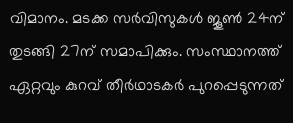വിമാനം. മടക്ക സർവിസുകൾ ജൂൺ 24ന് തുടങ്ങി 27ന് സമാപിക്കും. സംസ്ഥാനത്ത് ഏറ്റവും കുറവ് തീർഥാടകർ പുറപ്പെടുന്നത്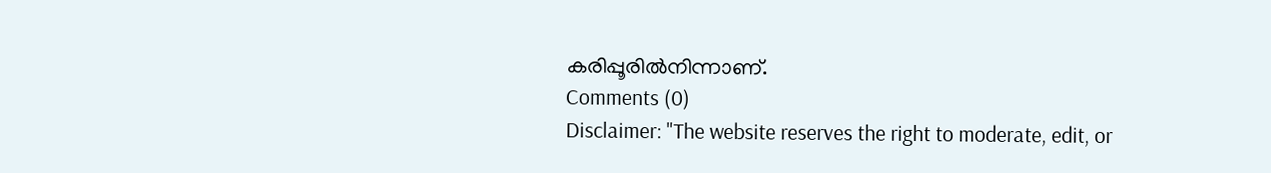കരിപ്പൂരിൽനിന്നാണ്.
Comments (0)
Disclaimer: "The website reserves the right to moderate, edit, or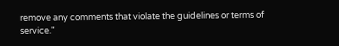remove any comments that violate the guidelines or terms of service."